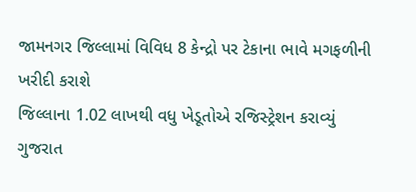જામનગર જિલ્લામાં વિવિધ 8 કેન્દ્રો પર ટેકાના ભાવે મગફળીની ખરીદી કરાશે
જિલ્લાના 1.02 લાખથી વધુ ખેડૂતોએ રજિસ્ટ્રેશન કરાવ્યું
ગુજરાત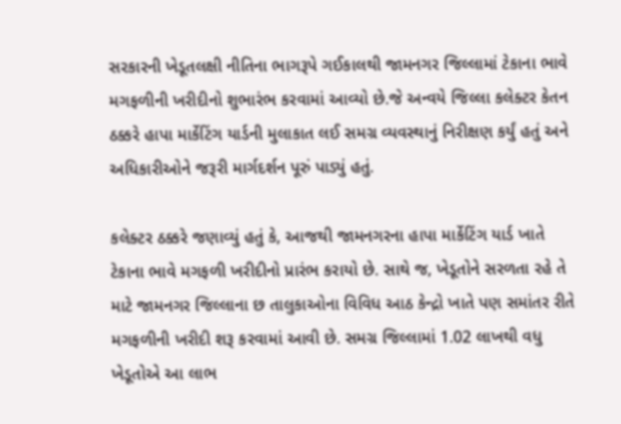સરકારની ખેડૂતલક્ષી નીતિના ભાગરૂપે ગઈકાલથી જામનગર જિલ્લામાં ટેકાના ભાવે મગફળીની ખરીદીનો શુભારંભ કરવામાં આવ્યો છે.જે અન્વયે જિલ્લા કલેક્ટર કેતન ઠક્કરે હાપા માર્કેટિંગ યાર્ડની મુલાકાત લઈ સમગ્ર વ્યવસ્થાનું નિરીક્ષણ કર્યું હતું અને અધિકારીઓને જરૂરી માર્ગદર્શન પૂરું પાડ્યું હતું.

કલેક્ટર ઠક્કરે જણાવ્યું હતું કે, આજથી જામનગરના હાપા માર્કેટિંગ યાર્ડ ખાતે ટેકાના ભાવે મગફળી ખરીદીનો પ્રારંભ કરાયો છે. સાથે જ, ખેડૂતોને સરળતા રહે તે માટે જામનગર જિલ્લાના છ તાલુકાઓના વિવિધ આઠ કેન્દ્રો ખાતે પણ સમાંતર રીતે મગફળીની ખરીદી શરૂ કરવામાં આવી છે. સમગ્ર જિલ્લામાં 1.02 લાખથી વધુ ખેડૂતોએ આ લાભ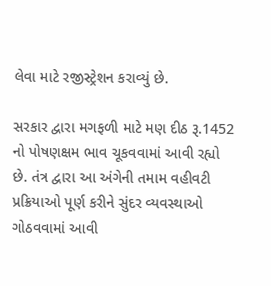લેવા માટે રજીસ્ટ્રેશન કરાવ્યું છે.

સરકાર દ્વારા મગફળી માટે મણ દીઠ રૂ.1452 નો પોષણક્ષમ ભાવ ચૂકવવામાં આવી રહ્યો છે. તંત્ર દ્વારા આ અંગેની તમામ વહીવટી પ્રક્રિયાઓ પૂર્ણ કરીને સુંદર વ્યવસ્થાઓ ગોઠવવામાં આવી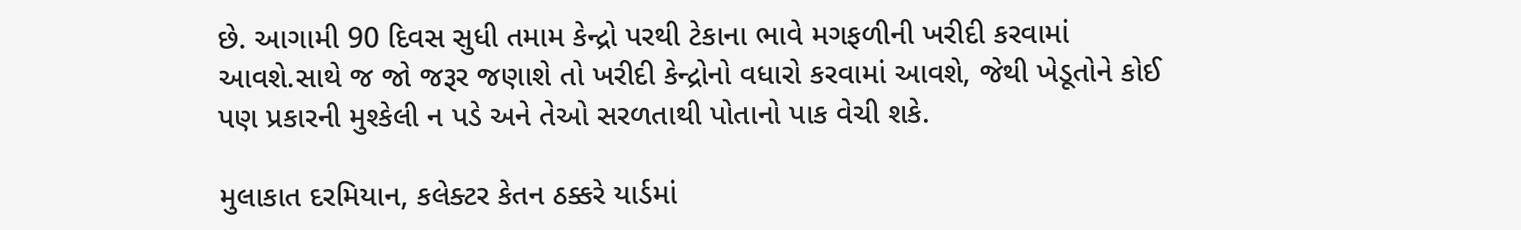છે. આગામી 90 દિવસ સુધી તમામ કેન્દ્રો પરથી ટેકાના ભાવે મગફળીની ખરીદી કરવામાં આવશે.સાથે જ જો જરૂર જણાશે તો ખરીદી કેન્દ્રોનો વધારો કરવામાં આવશે, જેથી ખેડૂતોને કોઈ પણ પ્રકારની મુશ્કેલી ન પડે અને તેઓ સરળતાથી પોતાનો પાક વેચી શકે.

મુલાકાત દરમિયાન, કલેક્ટર કેતન ઠક્કરે યાર્ડમાં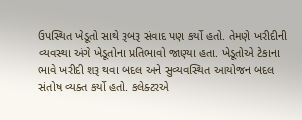ઉપસ્થિત ખેડૂતો સાથે રૂબરૂ સંવાદ પણ કર્યો હતો. તેમણે ખરીદીની વ્યવસ્થા અંગે ખેડૂતોના પ્રતિભાવો જાણ્યા હતા. ખેડૂતોએ ટેકાના ભાવે ખરીદી શરૂ થવા બદલ અને સુવ્યવસ્થિત આયોજન બદલ સંતોષ વ્યક્ત કર્યો હતો. કલેક્ટરએ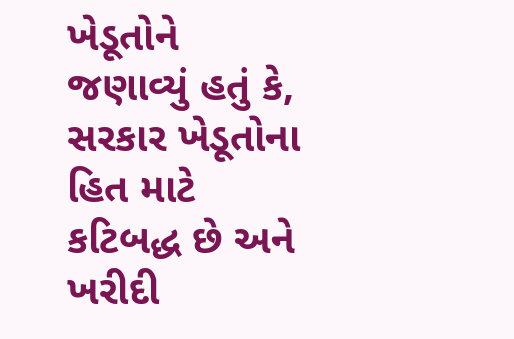ખેડૂતોને જણાવ્યું હતું કે, સરકાર ખેડૂતોના હિત માટે કટિબદ્ધ છે અને ખરીદી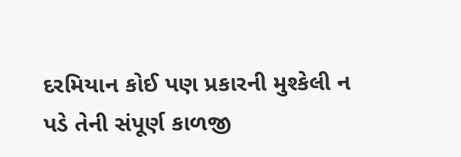દરમિયાન કોઈ પણ પ્રકારની મુશ્કેલી ન પડે તેની સંપૂર્ણ કાળજી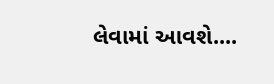લેવામાં આવશે....